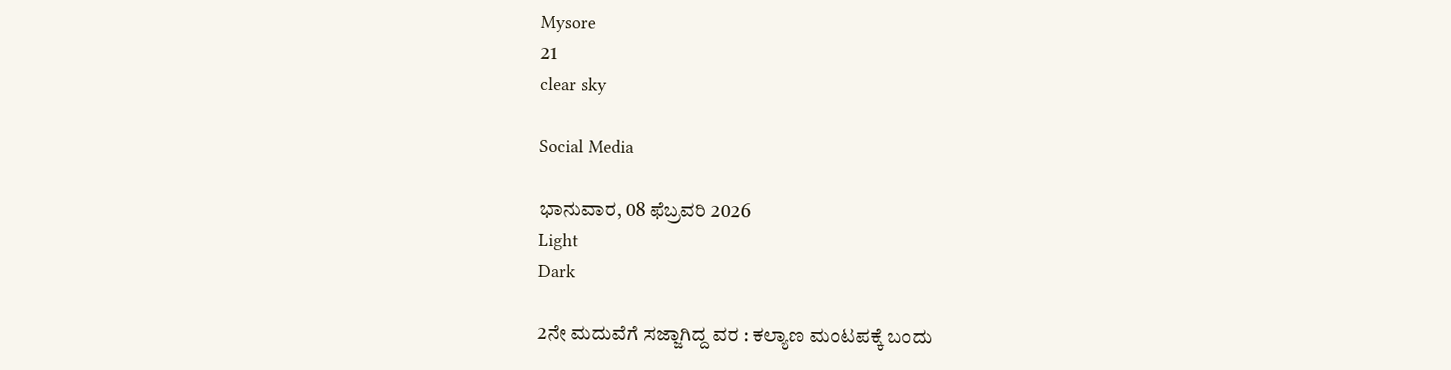Mysore
21
clear sky

Social Media

ಭಾನುವಾರ, 08 ಫೆಬ್ರವರಿ 2026
Light
Dark

2ನೇ ಮದುವೆಗೆ ಸಜ್ಜಾಗಿದ್ದ ವರ : ಕಲ್ಯಾಣ ಮಂಟಪಕ್ಕೆ ಬಂದು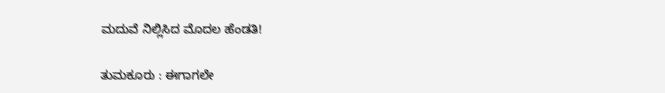ಮದುವೆ ನಿಲ್ಲಿಸಿದ ಮೊದಲ ಹೆಂಡತಿ!

ತುಮಕೂರು : ಈಗಾಗಲೇ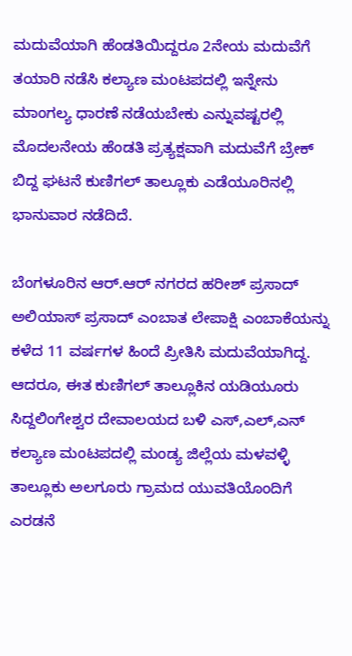ಮದುವೆಯಾಗಿ ಹೆಂಡತಿಯಿದ್ದರೂ 2ನೇಯ ಮದುವೆಗೆ ತಯಾರಿ ನಡೆಸಿ ಕಲ್ಯಾಣ ಮಂಟಪದಲ್ಲಿ ಇನ್ನೇನು ಮಾಂಗಲ್ಯ ಧಾರಣೆ ನಡೆಯಬೇಕು ಎನ್ನುವಷ್ಟರಲ್ಲಿ ಮೊದಲನೇಯ ಹೆಂಡತಿ ಪ್ರತ್ಯಕ್ಷವಾಗಿ ಮದುವೆಗೆ ಬ್ರೇಕ್ ಬಿದ್ದ ಘಟನೆ ಕುಣಿಗಲ್ ತಾಲ್ಲೂಕು ಎಡೆಯೂರಿನಲ್ಲಿ ಭಾನುವಾರ ನಡೆದಿದೆ.

ಬೆಂಗಳೂರಿನ ಆರ್.ಆರ್ ನಗರದ ಹರೀಶ್ ಪ್ರಸಾದ್ ಅಲಿಯಾಸ್ ಪ್ರಸಾದ್ ಎಂಬಾತ ಲೇಪಾಕ್ಷಿ ಎಂಬಾಕೆಯನ್ನು ಕಳೆದ 11 ವರ್ಷಗಳ ಹಿಂದೆ ಪ್ರೀತಿಸಿ ಮದುವೆಯಾಗಿದ್ದ. ಆದರೂ, ಈತ ಕುಣಿಗಲ್ ತಾಲ್ಲೂಕಿನ ಯಡಿಯೂರು ಸಿದ್ದಲಿಂಗೇಶ್ವರ ದೇವಾಲಯದ ಬಳಿ ಎಸ್,ಎಲ್,ಎನ್ ಕಲ್ಯಾಣ ಮಂಟಪದಲ್ಲಿ ಮಂಡ್ಯ ಜಿಲ್ಲೆಯ ಮಳವಳ್ಳಿ ತಾಲ್ಲೂಕು ಅಲಗೂರು ಗ್ರಾಮದ ಯುವತಿಯೊಂದಿಗೆ ಎರಡನೆ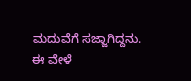ಮದುವೆಗೆ ಸಜ್ಜಾಗಿದ್ದನು. ಈ ವೇಳೆ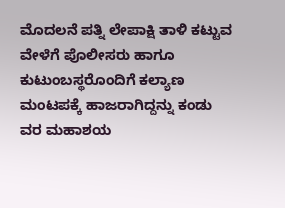ಮೊದಲನೆ ಪತ್ನಿ ಲೇಪಾಕ್ಷಿ ತಾಳಿ ಕಟ್ಟುವ ವೇಳೆಗೆ ಪೊಲೀಸರು ಹಾಗೂ ಕುಟುಂಬಸ್ಥರೊಂದಿಗೆ ಕಲ್ಯಾಣ ಮಂಟಪಕ್ಕೆ ಹಾಜರಾಗಿದ್ದನ್ನು ಕಂಡು ವರ ಮಹಾಶಯ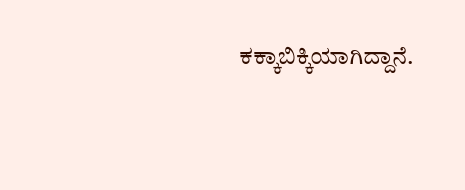ಕಕ್ಕಾಬಿಕ್ಕಿಯಾಗಿದ್ದಾನೆ.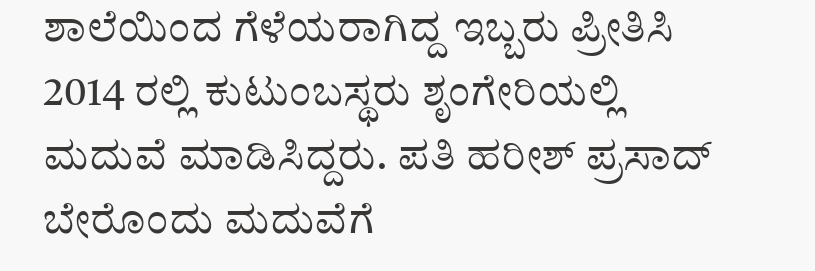ಶಾಲೆಯಿಂದ ಗೆಳೆಯರಾಗಿದ್ದ ಇಬ್ಬರು ಪ್ರೀತಿಸಿ 2014 ರಲ್ಲಿ ಕುಟುಂಬಸ್ಥರು ಶೃಂಗೇರಿಯಲ್ಲಿ ಮದುವೆ ಮಾಡಿಸಿದ್ದರು. ಪತಿ ಹರೀಶ್ ಪ್ರಸಾದ್ ಬೇರೊಂದು ಮದುವೆಗೆ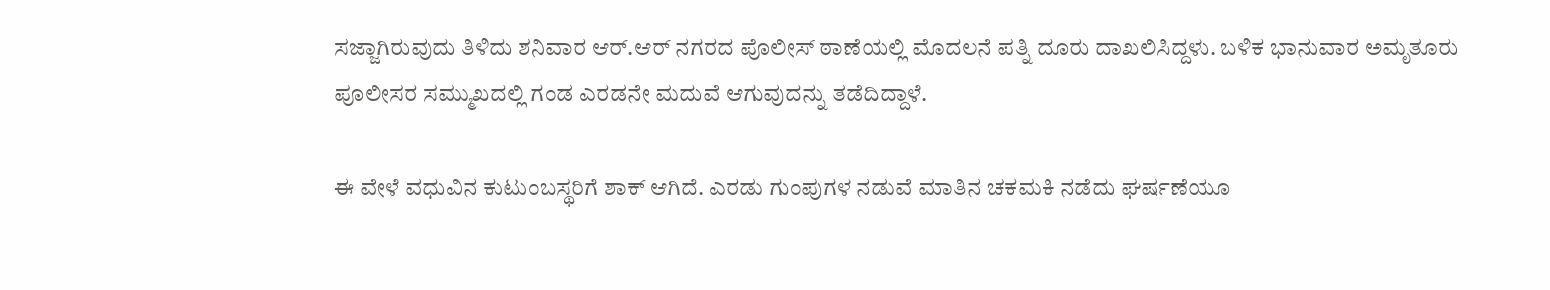ಸಜ್ಜಾಗಿರುವುದು ತಿಳಿದು ಶನಿವಾರ ಆರ್.ಆರ್ ನಗರದ ಪೊಲೀಸ್ ಠಾಣೆಯಲ್ಲಿ ಮೊದಲನೆ ಪತ್ನಿ ದೂರು ದಾಖಲಿಸಿದ್ದಳು. ಬಳಿಕ ಭಾನುವಾರ ಅಮೃತೂರು ಪೂಲೀಸರ ಸಮ್ಮುಖದಲ್ಲಿ ಗಂಡ ಎರಡನೇ ಮದುವೆ ಆಗುವುದನ್ನು ತಡೆದಿದ್ದಾಳೆ.

ಈ ವೇಳೆ ವಧುವಿನ ಕುಟುಂಬಸ್ಥರಿಗೆ ಶಾಕ್ ಆಗಿದೆ. ಎರಡು ಗುಂಪುಗಳ ನಡುವೆ ಮಾತಿನ ಚಕಮಕಿ ನಡೆದು ಘರ್ಷಣೆಯೂ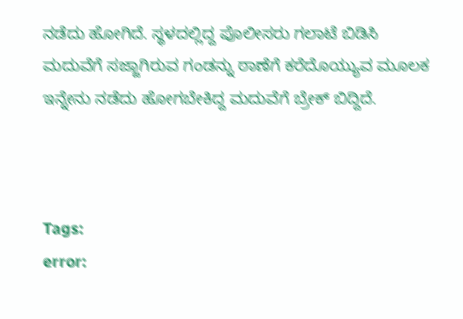ನಡೆದು ಹೋಗಿದೆ. ಸ್ಥಳದಲ್ಲಿದ್ದ ಪೊಲೀಸರು ಗಲಾಟೆ ಬಿಡಿಸಿ ಮದುವೆಗೆ ಸಜ್ಜಾಗಿರುವ ಗಂಡನ್ನು ಠಾಣೆಗೆ ಕರೆದೊಯ್ಯುವ ಮೂಲಕ ಇನ್ನೇನು ನಡೆದು ಹೋಗಬೇಕಿದ್ದ ಮದುವೆಗೆ ಬ್ರೇಕ್ ಬಿದ್ದಿದೆ.



Tags:
error: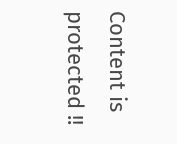Content is protected !!